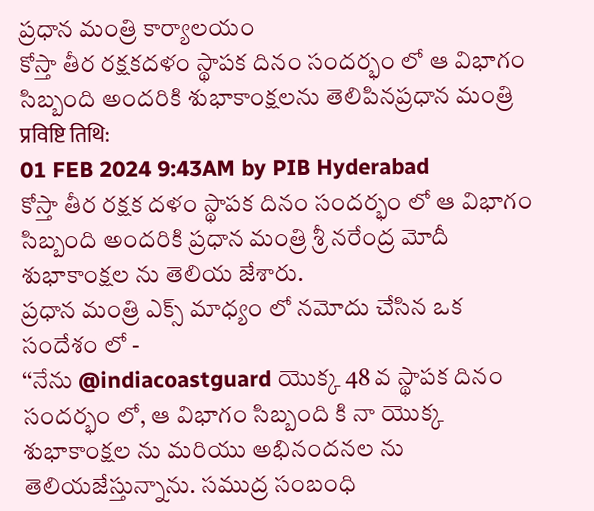ప్రధాన మంత్రి కార్యాలయం
కోస్తా తీర రక్షకదళం స్థాపక దినం సందర్భం లో ఆ విభాగం సిబ్బంది అందరికి శుభాకాంక్షలను తెలిపినప్రధాన మంత్రి
प्रविष्टि तिथि:
01 FEB 2024 9:43AM by PIB Hyderabad
కోస్తా తీర రక్షక దళం స్థాపక దినం సందర్భం లో ఆ విభాగం సిబ్బంది అందరికి ప్రధాన మంత్రి శ్రీ నరేంద్ర మోదీ శుభాకాంక్షల ను తెలియ జేశారు.
ప్రధాన మంత్రి ఎక్స్ మాధ్యం లో నమోదు చేసిన ఒక సందేశం లో -
‘‘నేను @indiacoastguard యొక్క 48 వ స్థాపక దినం సందర్భం లో, ఆ విభాగం సిబ్బంది కి నా యొక్క శుభాకాంక్షల ను మరియు అభినందనల ను తెలియజేస్తున్నాను. సముద్ర సంబంధి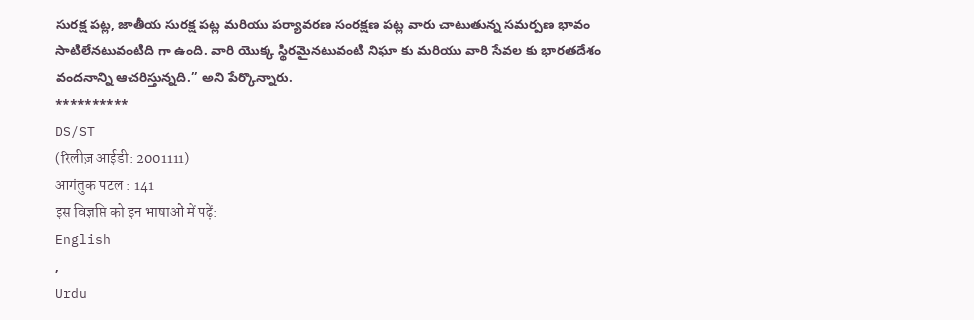సురక్ష పట్ల, జాతీయ సురక్ష పట్ల మరియు పర్యావరణ సంరక్షణ పట్ల వారు చాటుతున్న సమర్పణ భావం సాటిలేనటువంటిది గా ఉంది. వారి యొక్క స్థిరమైనటువంటి నిఘా కు మరియు వారి సేవల కు భారతదేశం వందనాన్ని ఆచరిస్తున్నది.’’ అని పేర్కొన్నారు.
**********
DS/ST
(रिलीज़ आईडी: 2001111)
आगंतुक पटल : 141
इस विज्ञप्ति को इन भाषाओं में पढ़ें:
English
,
Urdu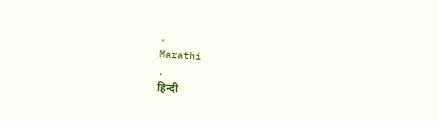,
Marathi
,
हिन्दी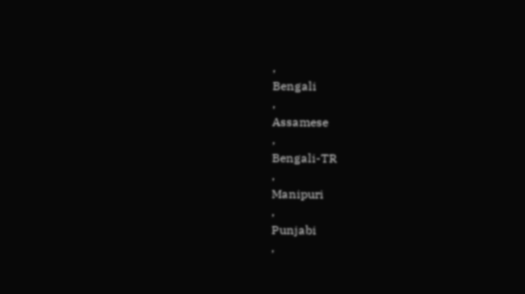,
Bengali
,
Assamese
,
Bengali-TR
,
Manipuri
,
Punjabi
,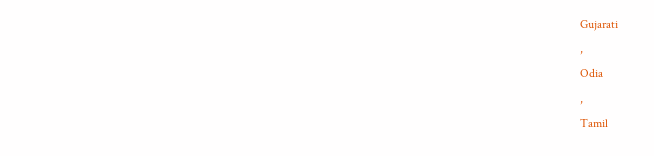Gujarati
,
Odia
,
Tamil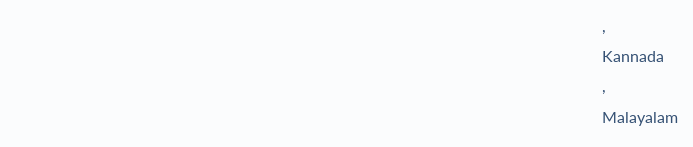,
Kannada
,
Malayalam